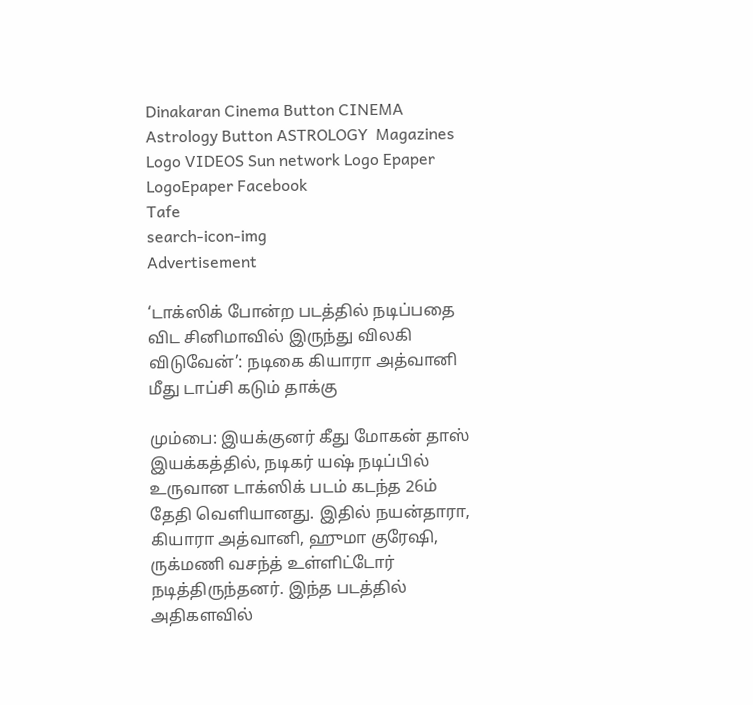Dinakaran Cinema Button CINEMA Astrology Button ASTROLOGY  Magazines Logo VIDEOS Sun network Logo Epaper LogoEpaper Facebook
Tafe
search-icon-img
Advertisement

‘டாக்ஸிக் போன்ற படத்தில் நடிப்பதை விட சினிமாவில் இருந்து விலகி விடுவேன்’: நடிகை கியாரா அத்வானி மீது டாப்சி கடும் தாக்கு

மும்பை: இயக்குனர் கீது மோகன் தாஸ் இயக்கத்தில், நடிகர் யஷ் நடிப்பில் உருவான டாக்ஸிக் படம் கடந்த 26ம் தேதி வெளியானது. இதில் நயன்தாரா, கியாரா அத்வானி, ஹுமா குரேஷி, ருக்மணி வசந்த் உள்ளிட்டோர் நடித்திருந்தனர். இந்த படத்தில் அதிகளவில்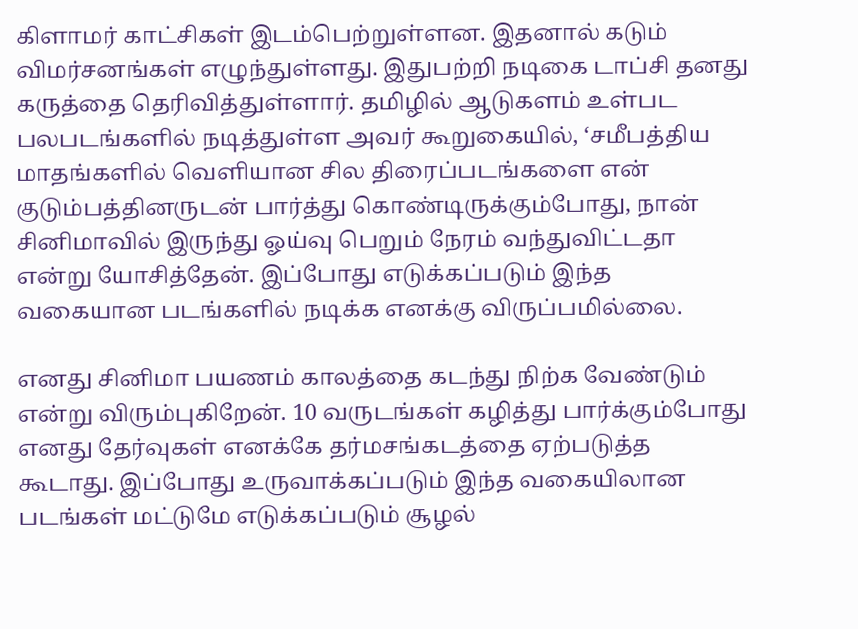கிளாமர் காட்சிகள் இடம்பெற்றுள்ளன. இதனால் கடும் விமர்சனங்கள் எழுந்துள்ளது. இதுபற்றி நடிகை டாப்சி தனது கருத்தை தெரிவித்துள்ளார். தமிழில் ஆடுகளம் உள்பட பலபடங்களில் நடித்துள்ள அவர் கூறுகையில், ‘சமீபத்திய மாதங்களில் வெளியான சில திரைப்படங்களை என் குடும்பத்தினருடன் பார்த்து கொண்டிருக்கும்போது, நான் சினிமாவில் இருந்து ஓய்வு பெறும் நேரம் வந்துவிட்டதா என்று யோசித்தேன். இப்போது எடுக்கப்படும் இந்த வகையான படங்களில் நடிக்க எனக்கு விருப்பமில்லை.

எனது சினிமா பயணம் காலத்தை கடந்து நிற்க வேண்டும் என்று விரும்புகிறேன். 10 வருடங்கள் கழித்து பார்க்கும்போது எனது தேர்வுகள் எனக்கே தர்மசங்கடத்தை ஏற்படுத்த கூடாது. இப்போது உருவாக்கப்படும் இந்த வகையிலான படங்கள் மட்டுமே எடுக்கப்படும் சூழல்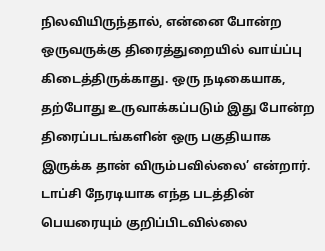நிலவியிருந்தால், என்னை போன்ற ஒருவருக்கு திரைத்துறையில் வாய்ப்பு கிடைத்திருக்காது. ஒரு நடிகையாக, தற்போது உருவாக்கப்படும் இது போன்ற திரைப்படங்களின் ஒரு பகுதியாக இருக்க தான் விரும்பவில்லை’ என்றார். டாப்சி நேரடியாக எந்த படத்தின் பெயரையும் குறிப்பிடவில்லை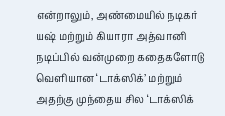என்றாலும், அண்மையில் நடிகர் யஷ் மற்றும் கியாரா அத்வானி நடிப்பில் வன்முறை கதைகளோடு வெளியான ‘டாக்ஸிக்’ மற்றும் அதற்கு முந்தைய சில ‘டாக்ஸிக்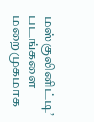மஸ்குலினிட்டி’ படங்களை மறைமுகமாக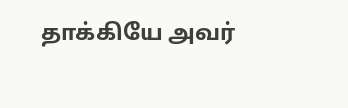தாக்கியே அவர்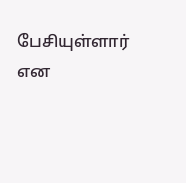பேசியுள்ளார் என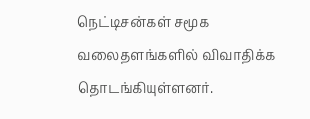நெட்டிசன்கள் சமூக வலைதளங்களில் விவாதிக்க தொடங்கியுள்ளனர்.